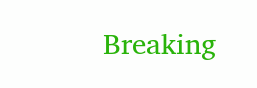Breaking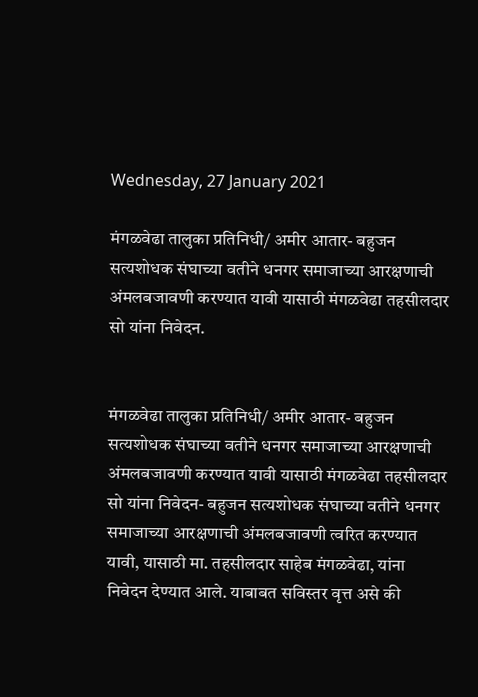Wednesday, 27 January 2021

मंगळवेढा तालुका प्रतिनिधी/ अमीर आतार- बहुजन सत्यशोधक संघाच्या वतीने धनगर समाजाच्या आरक्षणाची अंमलबजावणी करण्यात यावी यासाठी मंगळवेढा तहसीलदार सो यांना निवेदन.


मंगळवेढा तालुका प्रतिनिधी/ अमीर आतार- बहुजन सत्यशोधक संघाच्या वतीने धनगर समाजाच्या आरक्षणाची अंमलबजावणी करण्यात यावी यासाठी मंगळवेढा तहसीलदार सो यांना निवेदन- बहुजन सत्यशोधक संघाच्या वतीने धनगर समाजाच्या आरक्षणाची अंमलबजावणी त्वरित करण्यात यावी, यासाठी मा. तहसीलदार साहेब मंगळवेढा, यांना निवेदन देण्यात आले. याबाबत सविस्तर वृत्त असे की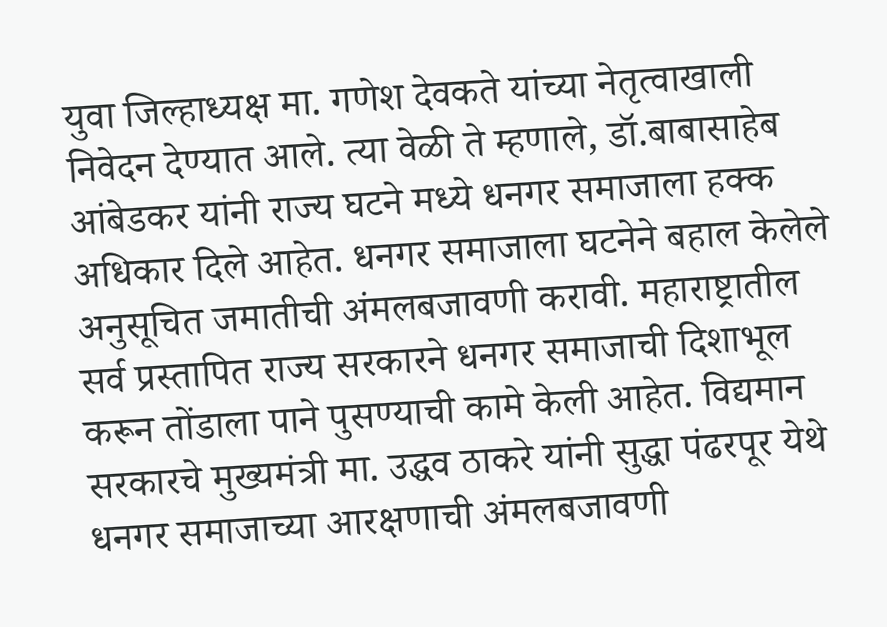युवा जिल्हाध्यक्ष मा. गणेश देवकते यांच्या नेतृत्वाखाली निवेदन देण्यात आले. त्या वेळी ते म्हणाले, डॉ.बाबासाहेब आंबेडकर यांनी राज्य घटने मध्ये धनगर समाजाला हक्क अधिकार दिले आहेत. धनगर समाजाला घटनेने बहाल केलेले अनुसूचित जमातीची अंमलबजावणी करावी. महाराष्ट्रातील सर्व प्रस्तापित राज्य सरकारने धनगर समाजाची दिशाभूल करून तोंडाला पाने पुसण्याची कामे केली आहेत. विद्यमान सरकारचे मुख्यमंत्री मा. उद्धव ठाकरे यांनी सुद्धा पंढरपूर येथे धनगर समाजाच्या आरक्षणाची अंमलबजावणी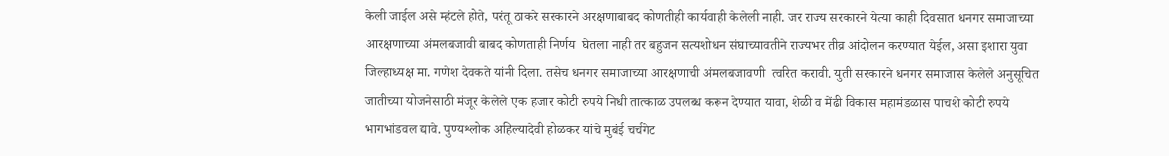केली जाईल असे म्हंटले होते, परंतू ठाकरे सरकारने अरक्षणाबाबद कोणतीही कार्यवाही केलेली नाही. जर राज्य सरकारने येत्या काही दिवसात धनगर समाजाच्या आरक्षणाच्या अंमलबजावी बाबद कोणताही निर्णय  घेतला नाही तर बहुजन सत्यशोधन संघाच्यावतीने राज्यभर तीव्र आंदोलन करण्यात येईल, असा इशारा युवा जिल्हाध्यक्ष मा. गणेश देवकते यांनी दिला. तसेच धनगर समाजाच्या आरक्षणाची अंमलबजावणी  त्वरित करावी. युती सरकारने धनगर समाजास केलेले अनुसूचित जातीच्या योजनेसाठी मंजूर केलेले एक हजार कोटी रुपये निधी तात्काळ उपलब्ध करून देण्यात यावा, शेळी व मेंढी विकास महामंडळास पाचशे कोटी रुपये भागभांडवल द्यावे. पुण्यश्लोक अहिल्यादेवी होळकर यांचे मुबंई चर्चगेट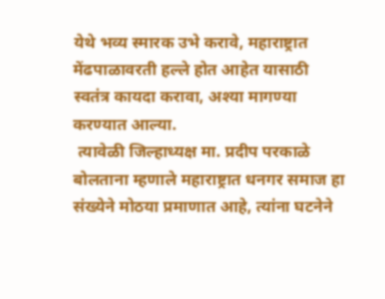येथे भव्य स्मारक उभे करावे, महाराष्ट्रात मेंढपाळावरती हल्ले होत आहेत यासाठी स्वतंत्र कायदा करावा, अश्या मागण्या करण्यात आल्या.
 त्यावेळी जिल्हाध्यक्ष मा. प्रदीप परकाळे बोलताना म्हणाले महाराष्ट्रात धनगर समाज हा संख्येने मोठया प्रमाणात आहे, त्यांना घटनेने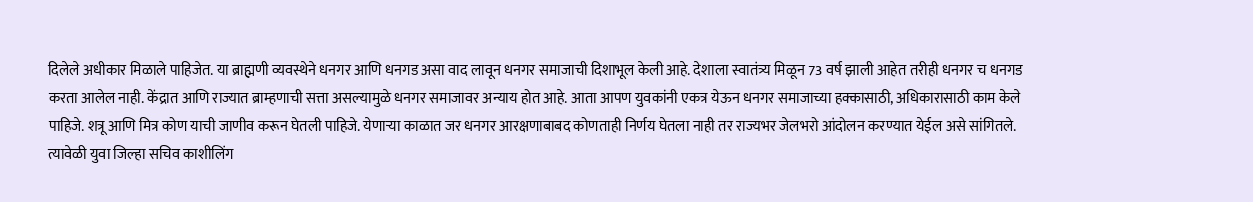दिलेले अधीकार मिळाले पाहिजेत. या ब्राह्मणी व्यवस्थेने धनगर आणि धनगड असा वाद लावून धनगर समाजाची दिशाभूल केली आहे. देशाला स्वातंत्र्य मिळून 73 वर्ष झाली आहेत तरीही धनगर च धनगड करता आलेल नाही. केंद्रात आणि राज्यात ब्राम्हणाची सत्ता असल्यामुळे धनगर समाजावर अन्याय होत आहे. आता आपण युवकांनी एकत्र येऊन धनगर समाजाच्या हक्कासाठी, अधिकारासाठी काम केले पाहिजे. शत्रू आणि मित्र कोण याची जाणीव करून घेतली पाहिजे. येणाऱ्या काळात जर धनगर आरक्षणाबाबद कोणताही निर्णय घेतला नाही तर राज्यभर जेलभरो आंदोलन करण्यात येईल असे सांगितले.
त्यावेळी युवा जिल्हा सचिव काशीलिंग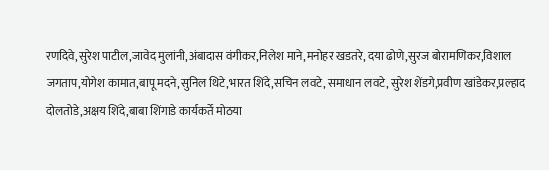रणदिवे,सुरेश पाटील,जावेद मुलांनी,अंबादास वंगीकर,निलेश माने,मनोहर खडतरे, दया ढोणे,सुरज बोरामणिकर,विशाल जगताप,योगेश कामात,बापू मदने,सुनिल थिटे,भारत शिंदे,सचिन लवटे, समाधान लवटे, सुरेश शेंडगे,प्रवीण खांडेकर,प्रल्हाद दोलतोडे,अक्षय शिंदे,बाबा शिंगाडे कार्यकर्ते मोठया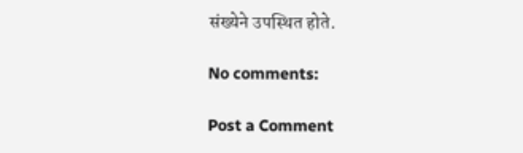संख्येने उपस्थित होते.

No comments:

Post a Comment